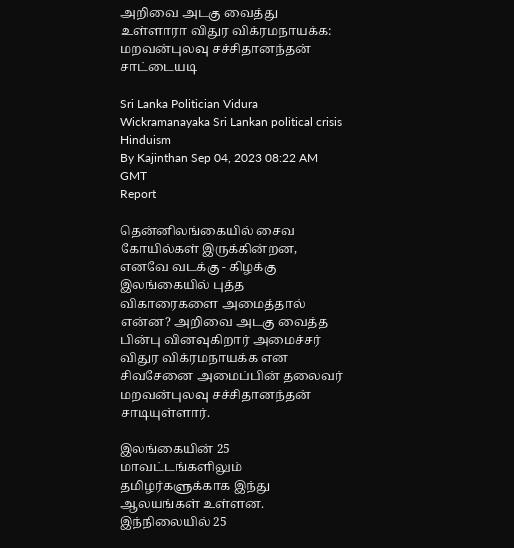அறிவை அடகு வைத்து உள்ளாரா விதுர விக்ரமநாயக்க: மறவன்புலவு சச்சிதானந்தன் சாட்டையடி

Sri Lanka Politician Vidura Wickramanayaka Sri Lankan political crisis Hinduism
By Kajinthan Sep 04, 2023 08:22 AM GMT
Report

தென்னிலங்கையில் சைவ கோயில்கள் இருக்கின்றன, எனவே வடக்கு - கிழக்கு இலங்கையில் புத்த விகாரைகளை அமைத்தால் என்ன? அறிவை அடகு வைத்த பின்பு வினவுகிறார் அமைச்சர் விதுர விக்ரமநாயக்க என சிவசேனை அமைப்பின் தலைவர் மறவன்புலவு சச்சிதானந்தன் சாடியுள்ளார்.

இலங்கையின் 25 மாவட்டங்களிலும் தமிழர்களுக்காக இந்து ஆலயங்கள் உள்ளன. இந்நிலையில் 25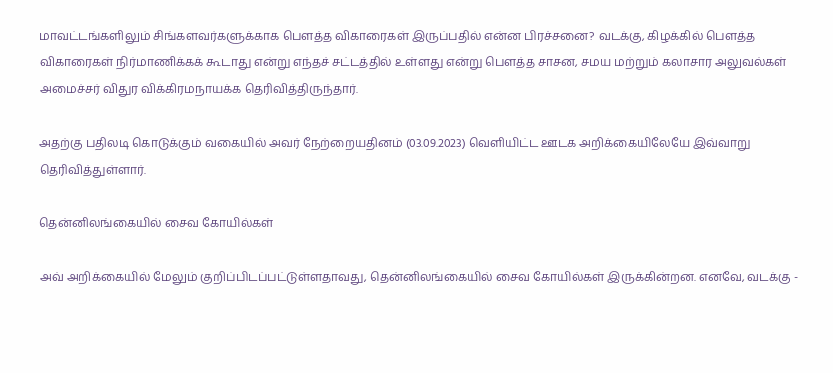மாவட்டங்களிலும் சிங்களவர்களுக்காக பௌத்த விகாரைகள் இருப்பதில் என்ன பிரச்சனை? வடக்கு, கிழக்கில் பௌத்த விகாரைகள் நிர்மாணிக்கக் கூடாது என்று எந்தச் சட்டத்தில் உள்ளது என்று பௌத்த சாசன, சமய மற்றும் கலாசார அலுவல்கள் அமைச்சர் விதுர விக்கிரமநாயக்க தெரிவித்திருந்தார்.

அதற்கு பதிலடி கொடுக்கும் வகையில் அவர் நேற்றையதினம் (03.09.2023) வெளியிட்ட ஊடக அறிக்கையிலேயே இவ்வாறு தெரிவித்துள்ளார்.

தென்னிலங்கையில் சைவ கோயில்கள்

அவ் அறிக்கையில் மேலும் குறிப்பிடப்பட்டுள்ளதாவது, தென்னிலங்கையில் சைவ கோயில்கள் இருக்கின்றன. எனவே, வடக்கு -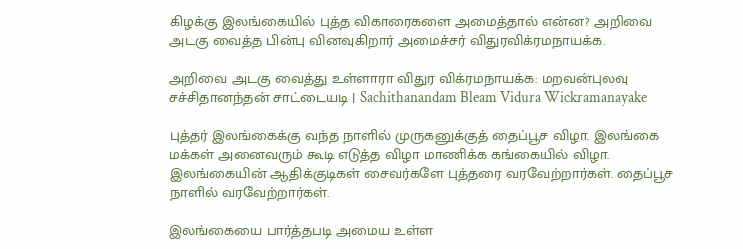கிழக்கு இலங்கையில் புத்த விகாரைகளை அமைத்தால் என்ன? அறிவை அடகு வைத்த பின்பு வினவுகிறார் அமைச்சர் விதுரவிக்ரமநாயக்க.

அறிவை அடகு வைத்து உள்ளாரா விதுர விக்ரமநாயக்க: மறவன்புலவு சச்சிதானந்தன் சாட்டையடி | Sachithanandam Bleam Vidura Wickramanayake

புத்தர் இலங்கைக்கு வந்த நாளில் முருகனுக்குத் தைப்பூச விழா. இலங்கை மக்கள் அனைவரும் கூடி எடுத்த விழா மாணிக்க கங்கையில் விழா. இலங்கையின் ஆதிக்குடிகள் சைவர்களே புத்தரை வரவேற்றார்கள். தைப்பூச நாளில் வரவேற்றார்கள்.

இலங்கையை பார்த்தபடி அமைய உள்ள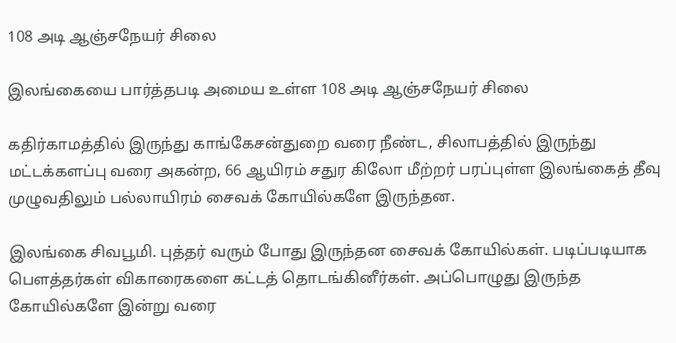108 அடி ஆஞ்சநேயர் சிலை

இலங்கையை பார்த்தபடி அமைய உள்ள 108 அடி ஆஞ்சநேயர் சிலை

கதிர்காமத்தில் இருந்து காங்கேசன்துறை வரை நீண்ட, சிலாபத்தில் இருந்து மட்டக்களப்பு வரை அகன்ற, 66 ஆயிரம் சதுர கிலோ மீற்றர் பரப்புள்ள இலங்கைத் தீவு முழுவதிலும் பல்லாயிரம் சைவக் கோயில்களே இருந்தன.

இலங்கை சிவபூமி. புத்தர் வரும் போது இருந்தன சைவக் கோயில்கள். படிப்படியாக பௌத்தர்கள் விகாரைகளை கட்டத் தொடங்கினீர்கள். அப்பொழுது இருந்த கோயில்களே இன்று வரை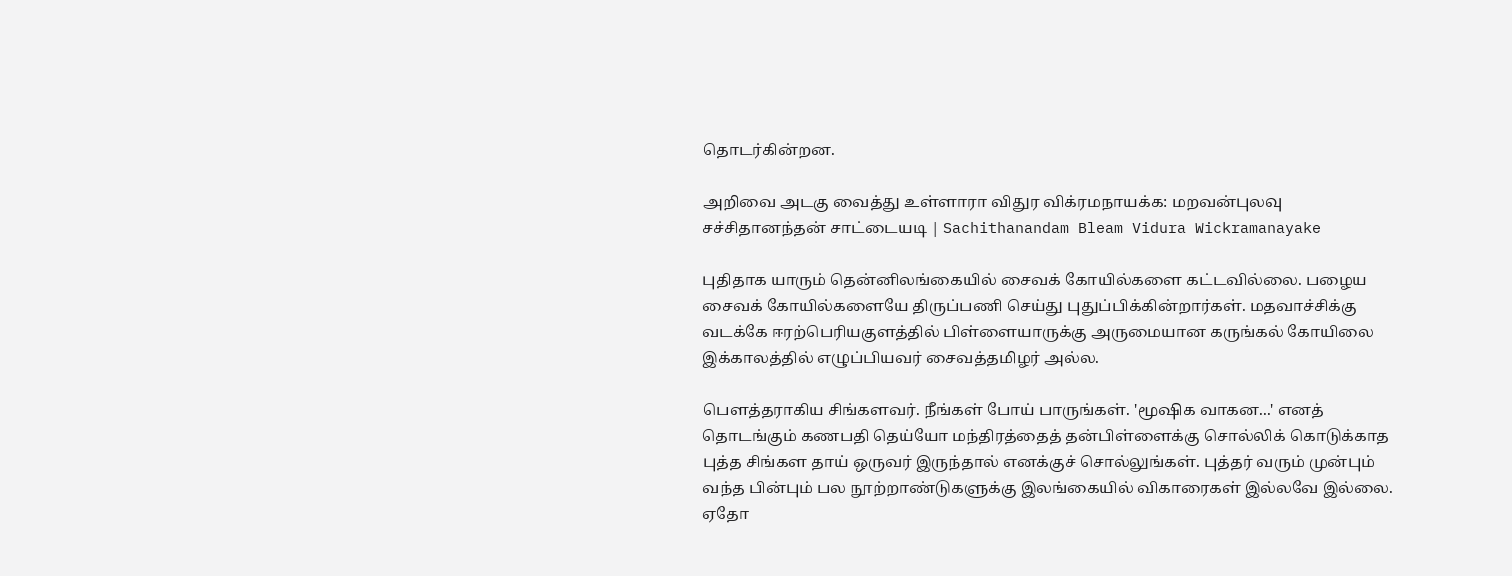தொடர்கின்றன.

அறிவை அடகு வைத்து உள்ளாரா விதுர விக்ரமநாயக்க: மறவன்புலவு சச்சிதானந்தன் சாட்டையடி | Sachithanandam Bleam Vidura Wickramanayake

புதிதாக யாரும் தென்னிலங்கையில் சைவக் கோயில்களை கட்டவில்லை. பழைய சைவக் கோயில்களையே திருப்பணி செய்து புதுப்பிக்கின்றார்கள். மதவாச்சிக்கு வடக்கே ஈரற்பெரியகுளத்தில் பிள்ளையாருக்கு அருமையான கருங்கல் கோயிலை இக்காலத்தில் எழுப்பியவர் சைவத்தமிழர் அல்ல.

பௌத்தராகிய சிங்களவர். நீங்கள் போய் பாருங்கள். 'மூஷிக வாகன...' எனத் தொடங்கும் கணபதி தெய்யோ மந்திரத்தைத் தன்பிள்ளைக்கு சொல்லிக் கொடுக்காத புத்த சிங்கள தாய் ஒருவர் இருந்தால் எனக்குச் சொல்லுங்கள். புத்தர் வரும் முன்பும் வந்த பின்பும் பல நூற்றாண்டுகளுக்கு இலங்கையில் விகாரைகள் இல்லவே இல்லை. ஏதோ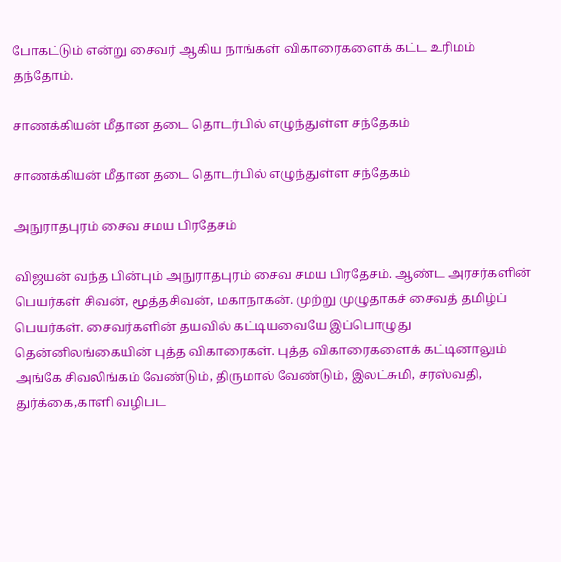போகட்டும் என்று சைவர் ஆகிய நாங்கள் விகாரைகளைக் கட்ட உரிமம் தந்தோம்.

சாணக்கியன் மீதான தடை தொடர்பில் எழுந்துள்ள சந்தேகம்

சாணக்கியன் மீதான தடை தொடர்பில் எழுந்துள்ள சந்தேகம்

அநுராதபுரம் சைவ சமய பிரதேசம்

விஜயன் வந்த பின்பும் அநுராதபுரம் சைவ சமய பிரதேசம். ஆண்ட அரசர்களின் பெயர்கள் சிவன், மூத்தசிவன், மகாநாகன். முற்று முழுதாகச் சைவத் தமிழ்ப் பெயர்கள். சைவர்களின் தயவில் கட்டியவையே இப்பொழுது தென்னிலங்கையின் புத்த விகாரைகள். புத்த விகாரைகளைக் கட்டினாலும் அங்கே சிவலிங்கம் வேண்டும், திருமால் வேண்டும், இலட்சுமி, சரஸ்வதி, துர்க்கை,காளி வழிபட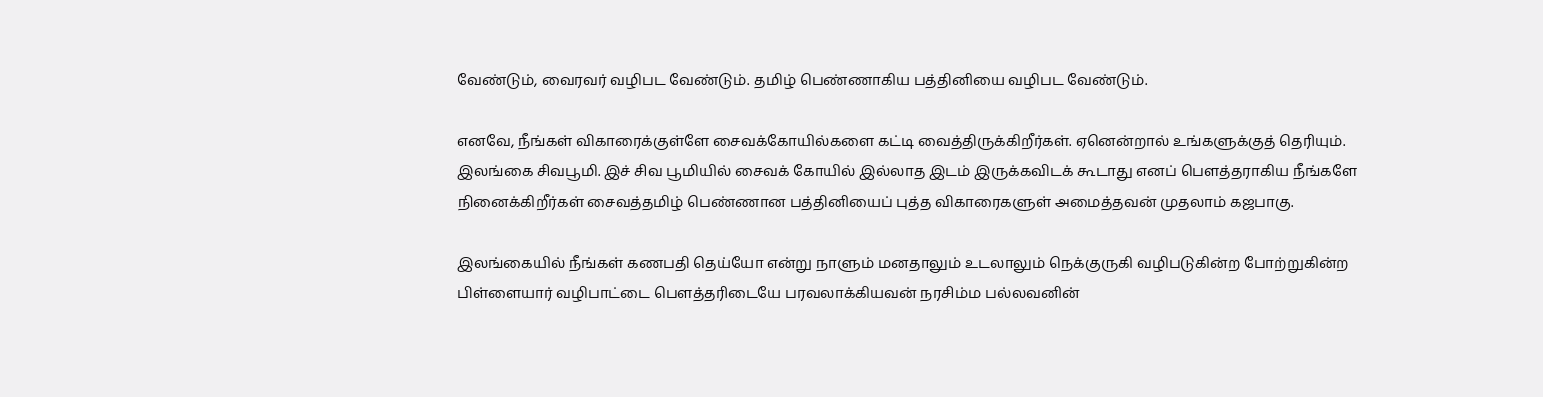வேண்டும், வைரவர் வழிபட வேண்டும். தமிழ் பெண்ணாகிய பத்தினியை வழிபட வேண்டும்.

எனவே, நீங்கள் விகாரைக்குள்ளே சைவக்கோயில்களை கட்டி வைத்திருக்கிறீர்கள். ஏனென்றால் உங்களுக்குத் தெரியும். இலங்கை சிவபூமி. இச் சிவ பூமியில் சைவக் கோயில் இல்லாத இடம் இருக்கவிடக் கூடாது எனப் பௌத்தராகிய நீங்களே நினைக்கிறீர்கள் சைவத்தமிழ் பெண்ணான பத்தினியைப் புத்த விகாரைகளுள் அமைத்தவன் முதலாம் கஜபாகு.

இலங்கையில் நீங்கள் கணபதி தெய்யோ என்று நாளும் மனதாலும் உடலாலும் நெக்குருகி வழிபடுகின்ற போற்றுகின்ற பிள்ளையார் வழிபாட்டை பௌத்தரிடையே பரவலாக்கியவன் நரசிம்ம பல்லவனின்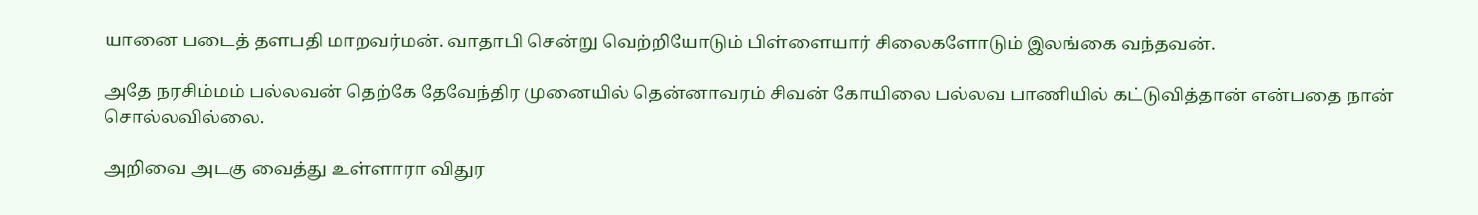யானை படைத் தளபதி மாறவர்மன். வாதாபி சென்று வெற்றியோடும் பிள்ளையார் சிலைகளோடும் இலங்கை வந்தவன்.

அதே நரசிம்மம் பல்லவன் தெற்கே தேவேந்திர முனையில் தென்னாவரம் சிவன் கோயிலை பல்லவ பாணியில் கட்டுவித்தான் என்பதை நான் சொல்லவில்லை.

அறிவை அடகு வைத்து உள்ளாரா விதுர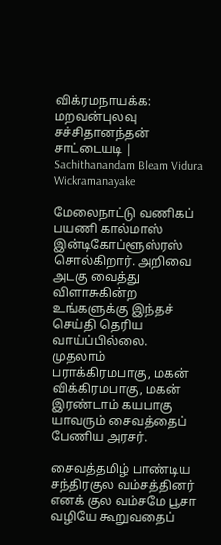விக்ரமநாயக்க: மறவன்புலவு சச்சிதானந்தன் சாட்டையடி | Sachithanandam Bleam Vidura Wickramanayake

மேலைநாட்டு வணிகப் பயணி கால்மாஸ் இன்டிகோப்ளூஸ்ரஸ் சொல்கிறார். அறிவை அடகு வைத்து விளாசுகின்ற உங்களுக்கு இந்தச் செய்தி தெரிய வாய்ப்பில்லை. முதலாம் பராக்கிரமபாகு, மகன் விக்கிரமபாகு, மகன் இரண்டாம் கயபாகு யாவரும் சைவத்தைப் பேணிய அரசர்.

சைவத்தமிழ் பாண்டிய சந்திரகுல வம்சத்தினர் எனக் குல வம்சமே பூசா வழியே கூறுவதைப்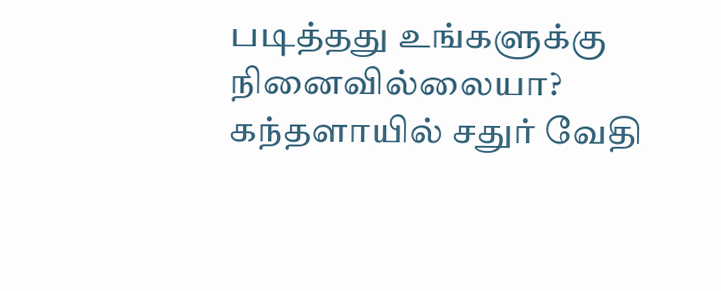படித்தது உங்களுக்கு நினைவில்லையா? கந்தளாயில் சதுர் வேதி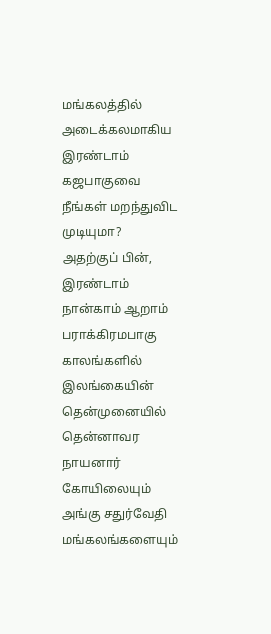மங்கலத்தில் அடைக்கலமாகிய இரண்டாம் கஜபாகுவை நீங்கள் மறந்துவிட முடியுமா? அதற்குப் பின், இரண்டாம் நான்காம் ஆறாம் பராக்கிரமபாகு காலங்களில் இலங்கையின் தென்முனையில் தென்னாவர நாயனார் கோயிலையும் அங்கு சதுர்வேதி மங்கலங்களையும்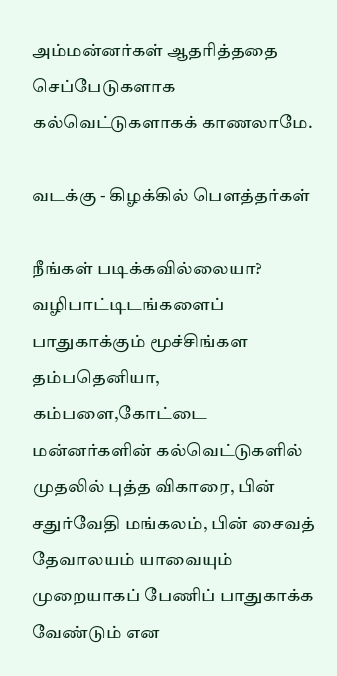அம்மன்னர்கள் ஆதரித்ததை செப்பேடுகளாக கல்வெட்டுகளாகக் காணலாமே.

வடக்கு - கிழக்கில் பௌத்தர்கள்

நீங்கள் படிக்கவில்லையா? வழிபாட்டிடங்களைப் பாதுகாக்கும் மூச்சிங்கள தம்பதெனியா, கம்பளை,கோட்டை மன்னர்களின் கல்வெட்டுகளில் முதலில் புத்த விகாரை, பின் சதுர்வேதி மங்கலம், பின் சைவத் தேவாலயம் யாவையும் முறையாகப் பேணிப் பாதுகாக்க வேண்டும் என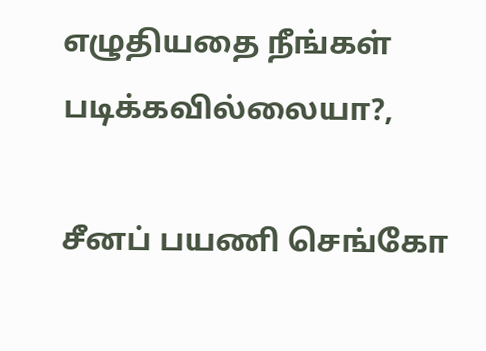எழுதியதை நீங்கள் படிக்கவில்லையா?,

சீனப் பயணி செங்கோ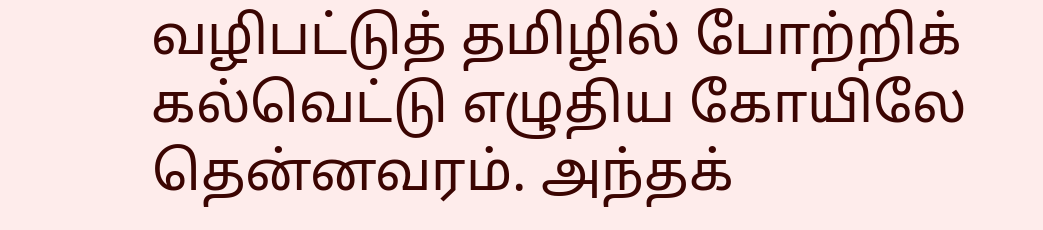வழிபட்டுத் தமிழில் போற்றிக் கல்வெட்டு எழுதிய கோயிலே தென்னவரம். அந்தக்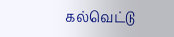கல்வெட்டு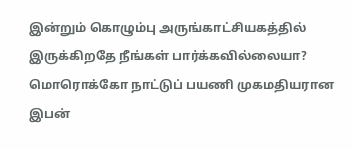இன்றும் கொழும்பு அருங்காட்சியகத்தில் இருக்கிறதே நீங்கள் பார்க்கவில்லையா? மொரொக்கோ நாட்டுப் பயணி முகமதியரான இபன்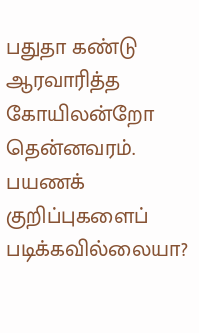பதுதா கண்டு ஆரவாரித்த கோயிலன்றோ தென்னவரம். பயணக் குறிப்புகளைப் படிக்கவில்லையா?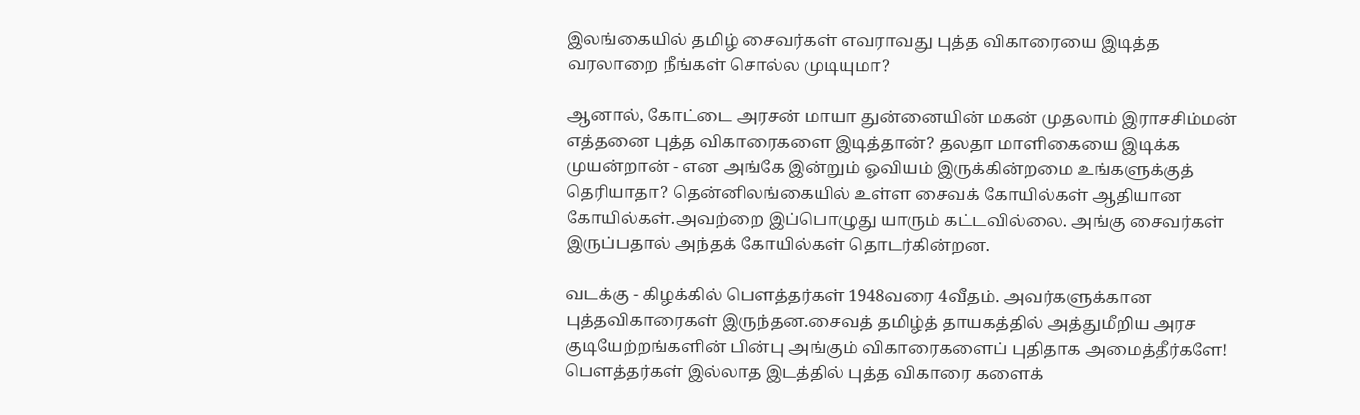இலங்கையில் தமிழ் சைவர்கள் எவராவது புத்த விகாரையை இடித்த வரலாறை நீங்கள் சொல்ல முடியுமா?

ஆனால், கோட்டை அரசன் மாயா துன்னையின் மகன் முதலாம் இராசசிம்மன் எத்தனை புத்த விகாரைகளை இடித்தான்? தலதா மாளிகையை இடிக்க முயன்றான் - என அங்கே இன்றும் ஓவியம் இருக்கின்றமை உங்களுக்குத் தெரியாதா? தென்னிலங்கையில் உள்ள சைவக் கோயில்கள் ஆதியான கோயில்கள்.அவற்றை இப்பொழுது யாரும் கட்டவில்லை. அங்கு சைவர்கள் இருப்பதால் அந்தக் கோயில்கள் தொடர்கின்றன.

வடக்கு - கிழக்கில் பௌத்தர்கள் 1948வரை 4வீதம். அவர்களுக்கான புத்தவிகாரைகள் இருந்தன.சைவத் தமிழ்த் தாயகத்தில் அத்துமீறிய அரச குடியேற்றங்களின் பின்பு அங்கும் விகாரைகளைப் புதிதாக அமைத்தீர்களே! பௌத்தர்கள் இல்லாத இடத்தில் புத்த விகாரை களைக்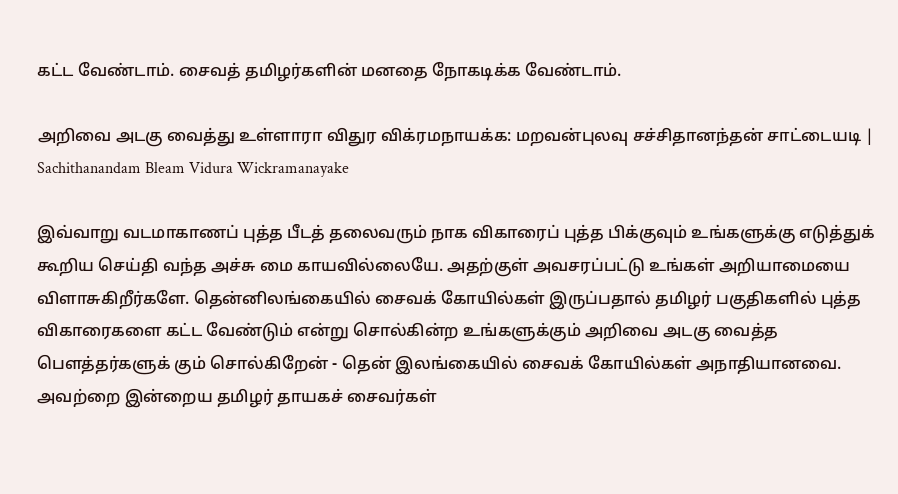கட்ட வேண்டாம். சைவத் தமிழர்களின் மனதை நோகடிக்க வேண்டாம்.

அறிவை அடகு வைத்து உள்ளாரா விதுர விக்ரமநாயக்க: மறவன்புலவு சச்சிதானந்தன் சாட்டையடி | Sachithanandam Bleam Vidura Wickramanayake

இவ்வாறு வடமாகாணப் புத்த பீடத் தலைவரும் நாக விகாரைப் புத்த பிக்குவும் உங்களுக்கு எடுத்துக் கூறிய செய்தி வந்த அச்சு மை காயவில்லையே. அதற்குள் அவசரப்பட்டு உங்கள் அறியாமையை விளாசுகிறீர்களே. தென்னிலங்கையில் சைவக் கோயில்கள் இருப்பதால் தமிழர் பகுதிகளில் புத்த விகாரைகளை கட்ட வேண்டும் என்று சொல்கின்ற உங்களுக்கும் அறிவை அடகு வைத்த பௌத்தர்களுக் கும் சொல்கிறேன் - தென் இலங்கையில் சைவக் கோயில்கள் அநாதியானவை. அவற்றை இன்றைய தமிழர் தாயகச் சைவர்கள்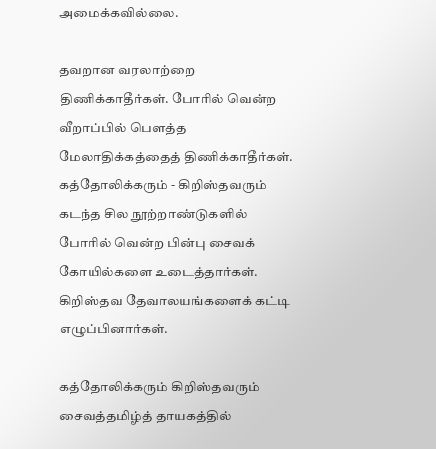அமைக்கவில்லை.

தவறான வரலாற்றை திணிக்காதீர்கள். போரில் வென்ற வீறாப்பில் பௌத்த மேலாதிக்கத்தைத் திணிக்காதீர்கள். கத்தோலிக்கரும் - கிறிஸ்தவரும் கடந்த சில நூற்றாண்டுகளில் போரில் வென்ற பின்பு சைவக் கோயில்களை உடைத்தார்கள். கிறிஸ்தவ தேவாலயங்களைக் கட்டி எழுப்பினார்கள்.

கத்தோலிக்கரும் கிறிஸ்தவரும் சைவத்தமிழ்த் தாயகத்தில்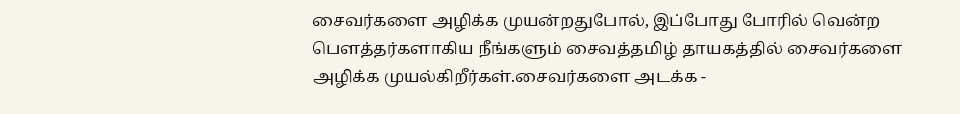சைவர்களை அழிக்க முயன்றதுபோல், இப்போது போரில் வென்ற பௌத்தர்களாகிய நீங்களும் சைவத்தமிழ் தாயகத்தில் சைவர்களை அழிக்க முயல்கிறீர்கள்.சைவர்களை அடக்க -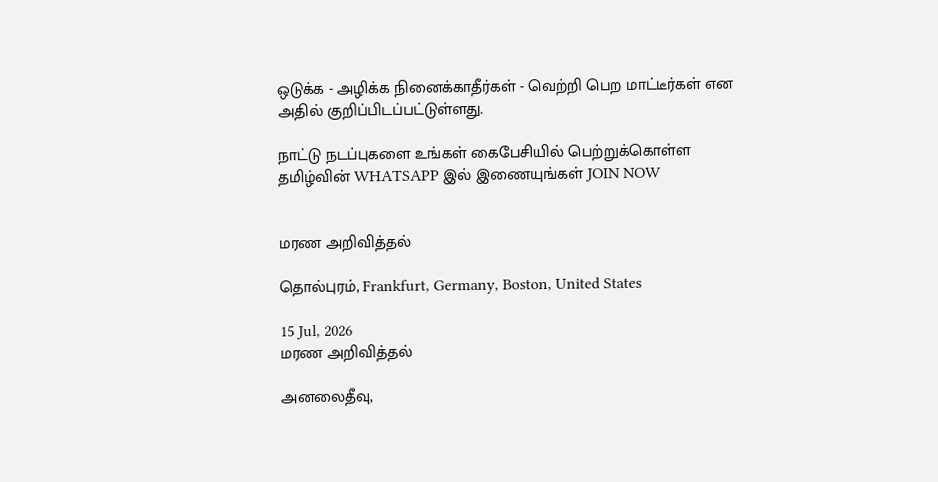ஒடுக்க - அழிக்க நினைக்காதீர்கள் - வெற்றி பெற மாட்டீர்கள் என அதில் குறிப்பிடப்பட்டுள்ளது.

நாட்டு நடப்புகளை உங்கள் கைபேசியில் பெற்றுக்கொள்ள தமிழ்வின் WHATSAPP இல் இணையுங்கள் JOIN NOW


மரண அறிவித்தல்

தொல்புரம், Frankfurt, Germany, Boston, United States

15 Jul, 2026
மரண அறிவித்தல்

அனலைதீவு,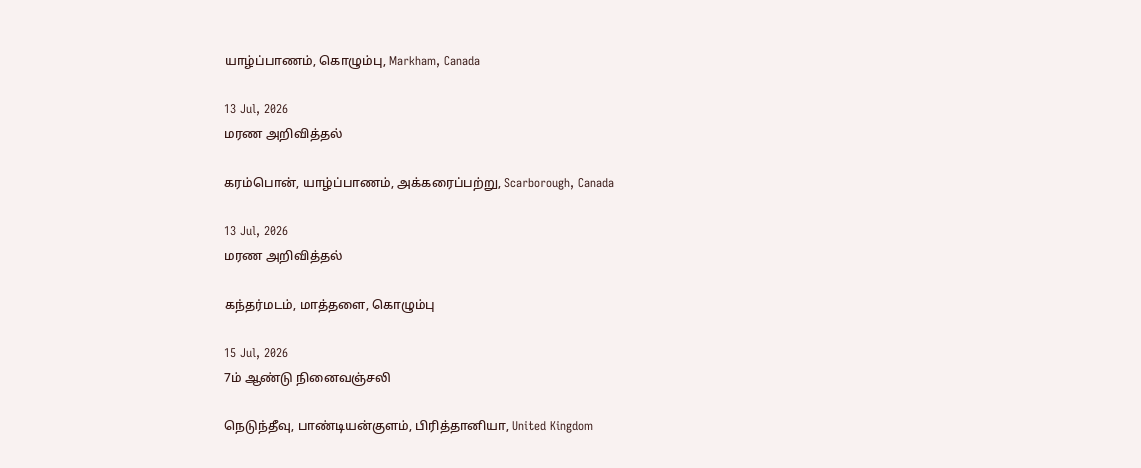யாழ்ப்பாணம், கொழும்பு, Markham, Canada

13 Jul, 2026
மரண அறிவித்தல்

கரம்பொன், யாழ்ப்பாணம், அக்கரைப்பற்று, Scarborough, Canada

13 Jul, 2026
மரண அறிவித்தல்

கந்தர்மடம், மாத்தளை, கொழும்பு

15 Jul, 2026
7ம் ஆண்டு நினைவஞ்சலி

நெடுந்தீவு, பாண்டியன்குளம், பிரித்தானியா, United Kingdom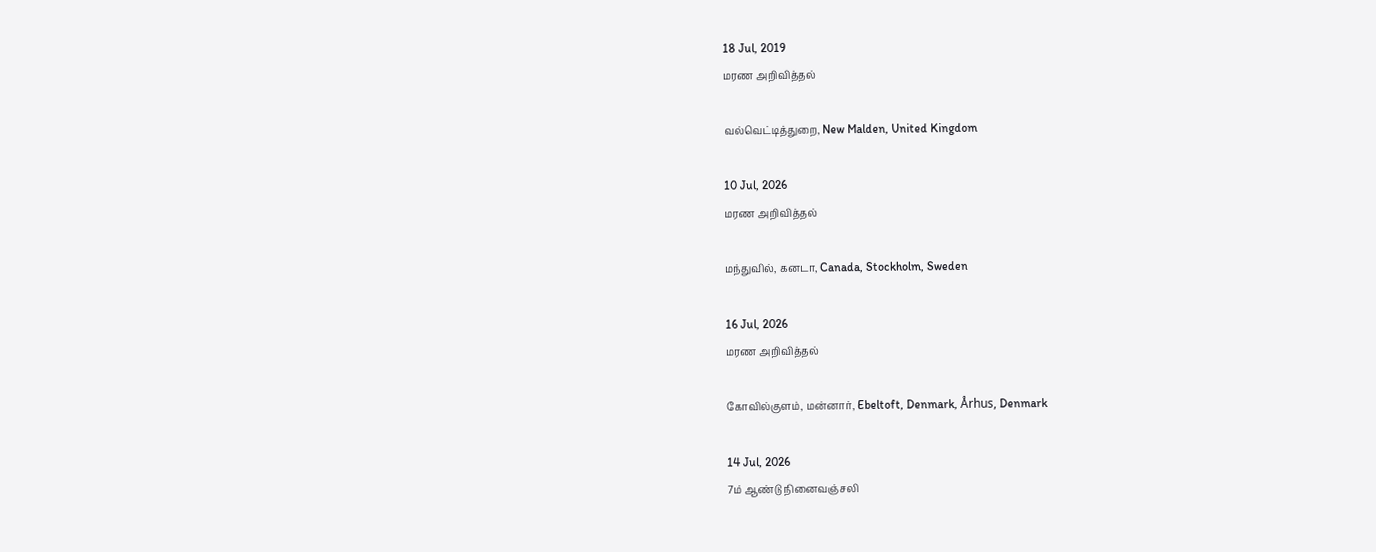18 Jul, 2019
மரண அறிவித்தல்

வல்வெட்டித்துறை, New Malden, United Kingdom

10 Jul, 2026
மரண அறிவித்தல்

மந்துவில், கனடா, Canada, Stockholm, Sweden

16 Jul, 2026
மரண அறிவித்தல்

கோவில்குளம், மன்னார், Ebeltoft, Denmark, Århus, Denmark

14 Jul, 2026
7ம் ஆண்டு நினைவஞ்சலி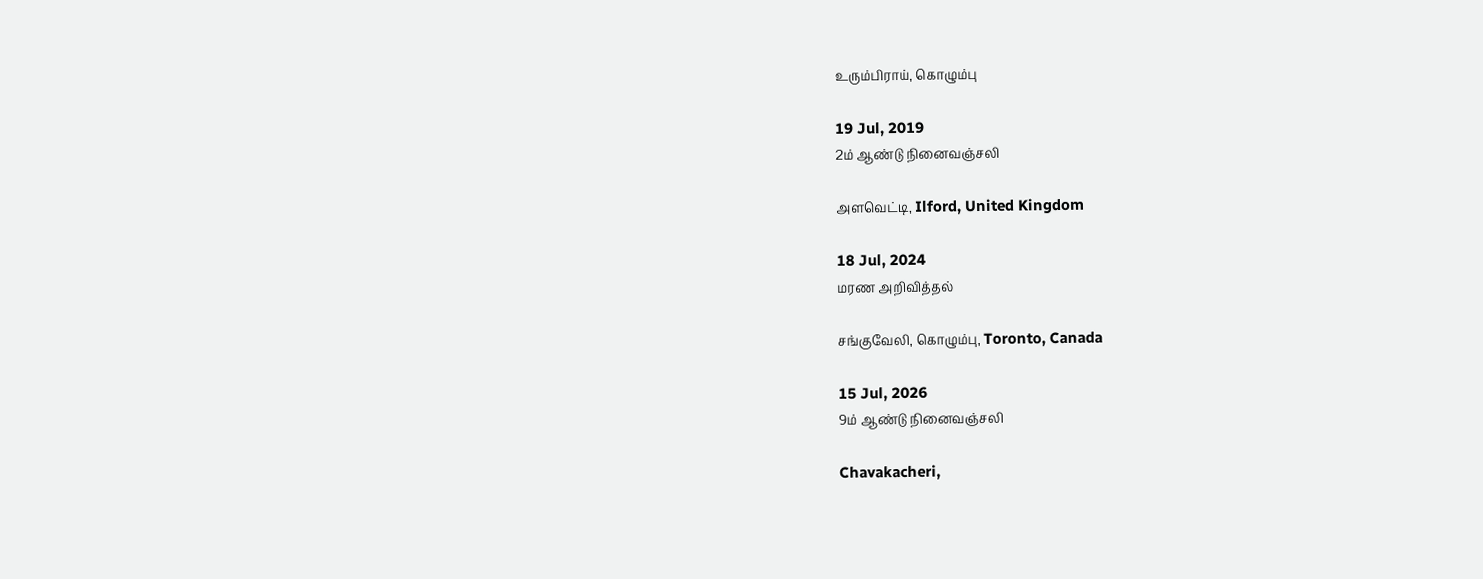உரும்பிராய், கொழும்பு

19 Jul, 2019
2ம் ஆண்டு நினைவஞ்சலி

அளவெட்டி, Ilford, United Kingdom

18 Jul, 2024
மரண அறிவித்தல்

சங்குவேலி, கொழும்பு, Toronto, Canada

15 Jul, 2026
9ம் ஆண்டு நினைவஞ்சலி

Chavakacheri,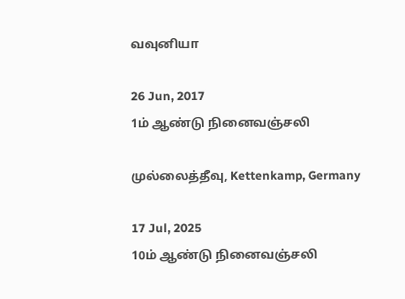வவுனியா

26 Jun, 2017
1ம் ஆண்டு நினைவஞ்சலி

முல்லைத்தீவு, Kettenkamp, Germany

17 Jul, 2025
10ம் ஆண்டு நினைவஞ்சலி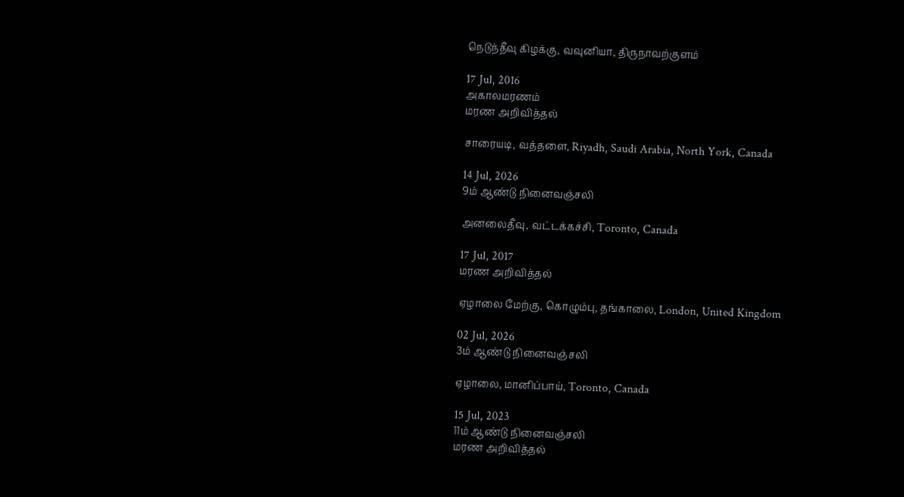நெடுந்தீவு கிழக்கு, வவுனியா, திருநாவற்குளம்

17 Jul, 2016
அகாலமரணம்
மரண அறிவித்தல்

சாரையடி, வத்தளை, Riyadh, Saudi Arabia, North York, Canada

14 Jul, 2026
9ம் ஆண்டு நினைவஞ்சலி

அனலைதீவு, வட்டக்கச்சி, Toronto, Canada

17 Jul, 2017
மரண அறிவித்தல்

ஏழாலை மேற்கு, கொழும்பு, தங்காலை, London, United Kingdom

02 Jul, 2026
3ம் ஆண்டு நினைவஞ்சலி

ஏழாலை, மானிப்பாய், Toronto, Canada

15 Jul, 2023
11ம் ஆண்டு நினைவஞ்சலி
மரண அறிவித்தல்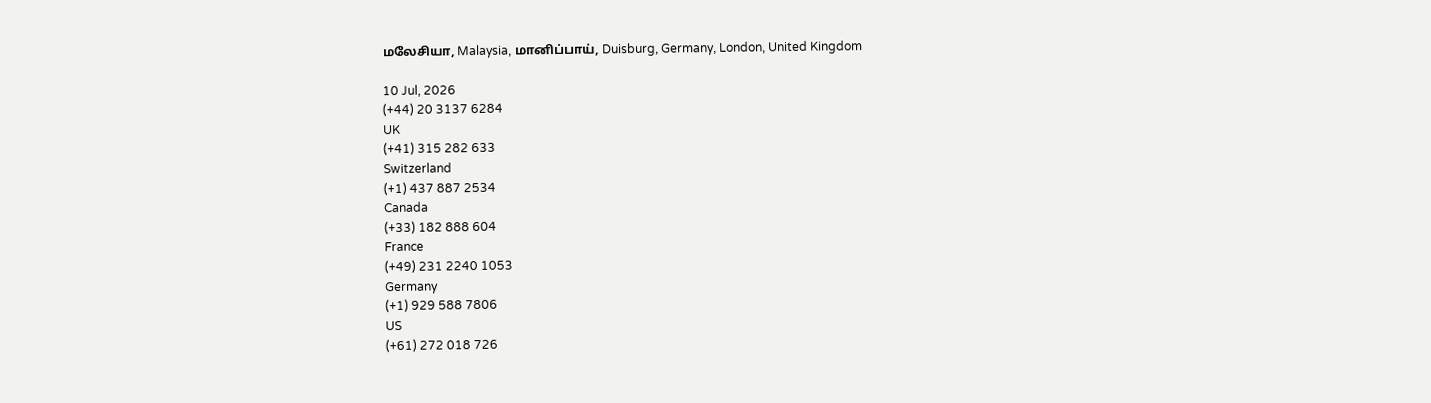மலேசியா, Malaysia, மானிப்பாய், Duisburg, Germany, London, United Kingdom

10 Jul, 2026
(+44) 20 3137 6284
UK
(+41) 315 282 633
Switzerland
(+1) 437 887 2534
Canada
(+33) 182 888 604
France
(+49) 231 2240 1053
Germany
(+1) 929 588 7806
US
(+61) 272 018 726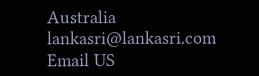Australia
lankasri@lankasri.com
Email US